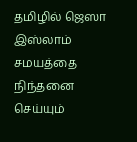தமிழில் ஜெஸா
இஸ்லாம் சமயத்தை நிந்தனை செய்யும்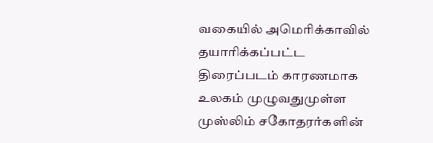வகையில் அமெரிக்காவில் தயாரிக்கப்பட்ட திரைப்படம் காரணமாக உலகம் முழுவதுமுள்ள முஸ்லிம் சகோதரர்களின்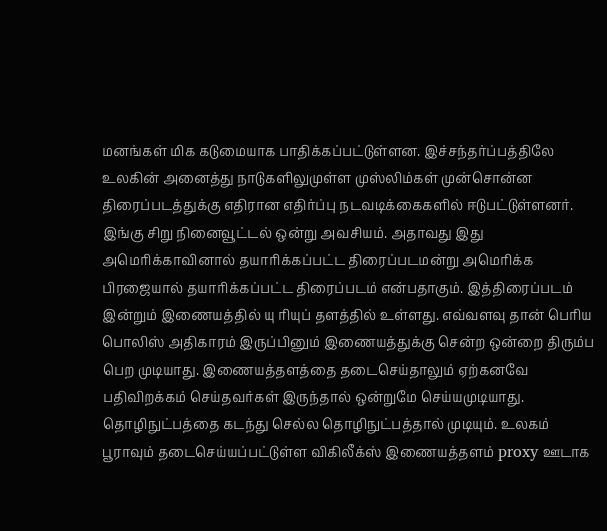மனங்கள் மிக கடுமையாக பாதிக்கப்பட்டுள்ளன. இச்சந்தர்ப்பத்திலே உலகின் அனைத்து நாடுகளிலுமுள்ள முஸ்லிம்கள் முன்சொன்ன திரைப்படத்துக்கு எதிரான எதிர்ப்பு நடவடிக்கைகளில் ஈடுபட்டுள்ளனர். இங்கு சிறு நினைவூட்டல் ஒன்று அவசியம். அதாவது இது அமெரிக்காவினால் தயாரிக்கப்பட்ட திரைப்படமன்று அமெரிக்க பிரஜையால் தயாரிக்கப்பட்ட திரைப்படம் என்பதாகும். இத்திரைப்படம் இன்றும் இணையத்தில் யு ரியுப் தளத்தில் உள்ளது. எவ்வளவு தான் பெரிய பொலிஸ் அதிகாரம் இருப்பினும் இணையத்துக்கு சென்ற ஒன்றை திரும்ப பெற முடியாது. இணையத்தளத்தை தடைசெய்தாலும் ஏற்கனவே பதிவிறக்கம் செய்தவர்கள் இருந்தால் ஒன்றுமே செய்யமுடியாது. தொழிநுட்பத்தை கடந்து செல்ல தொழிநுட்பத்தால் முடியும். உலகம் பூராவும் தடைசெய்யப்பட்டுள்ள விகிலீக்ஸ் இணையத்தளம் proxy ஊடாக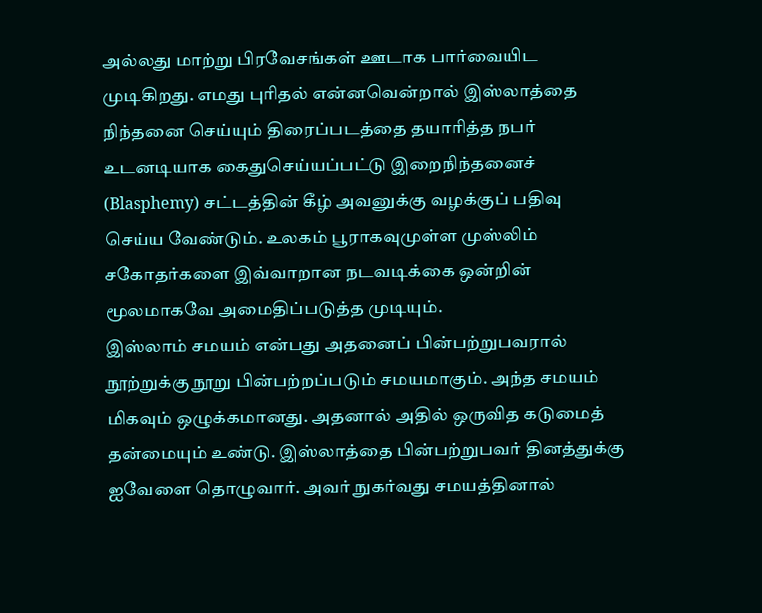அல்லது மாற்று பிரவேசங்கள் ஊடாக பார்வையிட முடிகிறது. எமது புரிதல் என்னவென்றால் இஸ்லாத்தை நிந்தனை செய்யும் திரைப்படத்தை தயாரித்த நபர் உடனடியாக கைதுசெய்யப்பட்டு இறைநிந்தனைச் (Blasphemy) சட்டத்தின் கீழ் அவனுக்கு வழக்குப் பதிவு செய்ய வேண்டும். உலகம் பூராகவுமுள்ள முஸ்லிம் சகோதர்களை இவ்வாறான நடவடிக்கை ஒன்றின் மூலமாகவே அமைதிப்படுத்த முடியும்.
இஸ்லாம் சமயம் என்பது அதனைப் பின்பற்றுபவரால் நூற்றுக்கு நூறு பின்பற்றப்படும் சமயமாகும். அந்த சமயம் மிகவும் ஒழுக்கமானது. அதனால் அதில் ஒருவித கடுமைத் தன்மையும் உண்டு. இஸ்லாத்தை பின்பற்றுபவர் தினத்துக்கு ஐவேளை தொழுவார். அவர் நுகர்வது சமயத்தினால்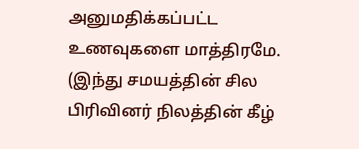அனுமதிக்கப்பட்ட உணவுகளை மாத்திரமே. (இந்து சமயத்தின் சில பிரிவினர் நிலத்தின் கீழ்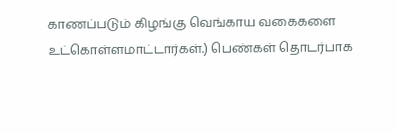காணப்படும் கிழங்கு வெங்காய வகைகளை உட்கொள்ளமாட்டார்கள்.) பெண்கள் தொடர்பாக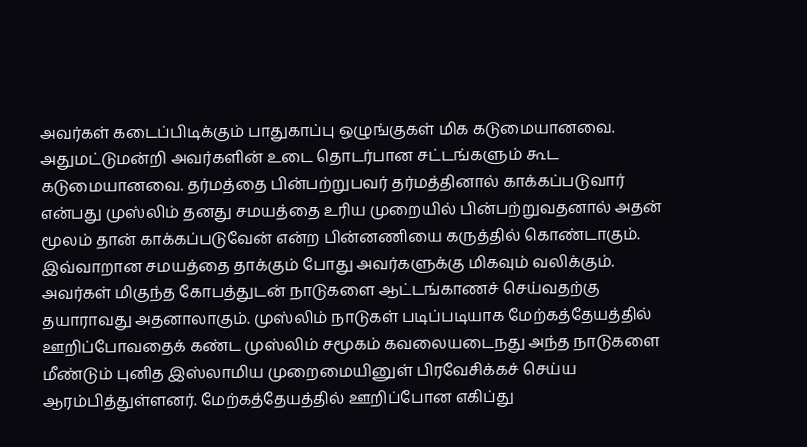அவர்கள் கடைப்பிடிக்கும் பாதுகாப்பு ஒழுங்குகள் மிக கடுமையானவை. அதுமட்டுமன்றி அவர்களின் உடை தொடர்பான சட்டங்களும் கூட கடுமையானவை. தர்மத்தை பின்பற்றுபவர் தர்மத்தினால் காக்கப்படுவார் என்பது முஸ்லிம் தனது சமயத்தை உரிய முறையில் பின்பற்றுவதனால் அதன் மூலம் தான் காக்கப்படுவேன் என்ற பின்னணியை கருத்தில் கொண்டாகும்.
இவ்வாறான சமயத்தை தாக்கும் போது அவர்களுக்கு மிகவும் வலிக்கும். அவர்கள் மிகுந்த கோபத்துடன் நாடுகளை ஆட்டங்காணச் செய்வதற்கு தயாராவது அதனாலாகும். முஸ்லிம் நாடுகள் படிப்படியாக மேற்கத்தேயத்தில் ஊறிப்போவதைக் கண்ட முஸ்லிம் சமூகம் கவலையடைநது அந்த நாடுகளை மீண்டும் புனித இஸ்லாமிய முறைமையினுள் பிரவேசிக்கச் செய்ய ஆரம்பித்துள்ளனர். மேற்கத்தேயத்தில் ஊறிப்போன எகிப்து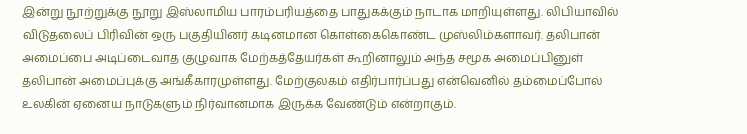இன்று நூற்றுக்கு நூறு இஸ்லாமிய பாரம்பரியத்தை பாதுகக்கும் நாடாக மாறியுள்ளது. லிபியாவில் விடுதலைப் பிரிவின் ஒரு பகுதியினர் கடினமான கொள்கைகொண்ட முஸ்லிம்களாவர். தலிபான் அமைப்பை அடிப்டைவாத குழுவாக மேற்கத்தேயர்கள் கூறினாலும் அந்த சமூக அமைப்பினுள் தலிபான் அமைப்புக்கு அங்கீகாரமுள்ளது. மேற்குலகம் எதிர்பார்ப்பது என்வெனில் தம்மைப்போல் உலகின் ஏனைய நாடுகளும் நிர்வானமாக இருக்க வேண்டும் என்றாகும்.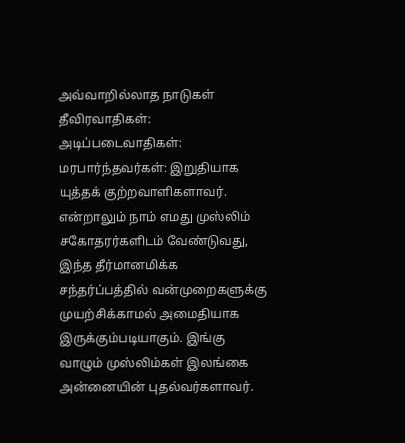அவ்வாறில்லாத நாடுகள் தீவிரவாதிகள்: அடிப்படைவாதிகள்: மரபார்ந்தவர்கள்: இறுதியாக யுத்தக் குற்றவாளிகளாவர்.
என்றாலும் நாம் எமது முஸ்லிம் சகோதரர்களிடம் வேண்டுவது, இந்த தீர்மானமிக்க சந்தர்ப்பத்தில் வன்முறைகளுக்கு முயற்சிக்காமல் அமைதியாக இருக்கும்படியாகும். இங்கு வாழும் முஸ்லிம்கள் இலங்கை அன்னையின் புதல்வர்களாவர்.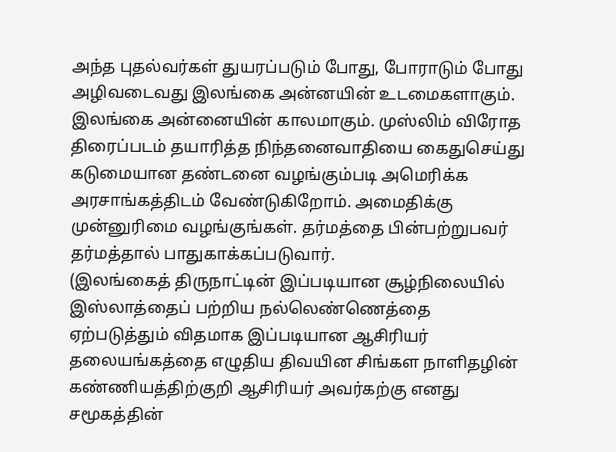அந்த புதல்வர்கள் துயரப்படும் போது, போராடும் போது அழிவடைவது இலங்கை அன்னயின் உடமைகளாகும். இலங்கை அன்னையின் காலமாகும். முஸ்லிம் விரோத திரைப்படம் தயாரித்த நிந்தனைவாதியை கைதுசெய்து கடுமையான தண்டனை வழங்கும்படி அமெரிக்க அரசாங்கத்திடம் வேண்டுகிறோம். அமைதிக்கு முன்னுரிமை வழங்குங்கள். தர்மத்தை பின்பற்றுபவர் தர்மத்தால் பாதுகாக்கப்படுவார்.
(இலங்கைத் திருநாட்டின் இப்படியான சூழ்நிலையில் இஸ்லாத்தைப் பற்றிய நல்லெண்ணெத்தை ஏற்படுத்தும் விதமாக இப்படியான ஆசிரியர் தலையங்கத்தை எழுதிய திவயின சிங்கள நாளிதழின் கண்ணியத்திற்குறி ஆசிரியர் அவர்கற்கு எனது சமூகத்தின்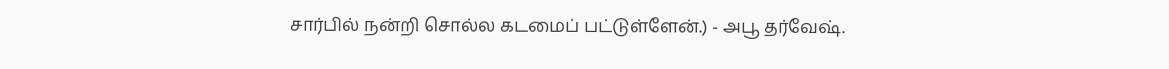சார்பில் நன்றி சொல்ல கடமைப் பட்டுள்ளேன்.) - அபூ தர்வேஷ்.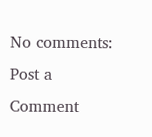No comments:
Post a Comment